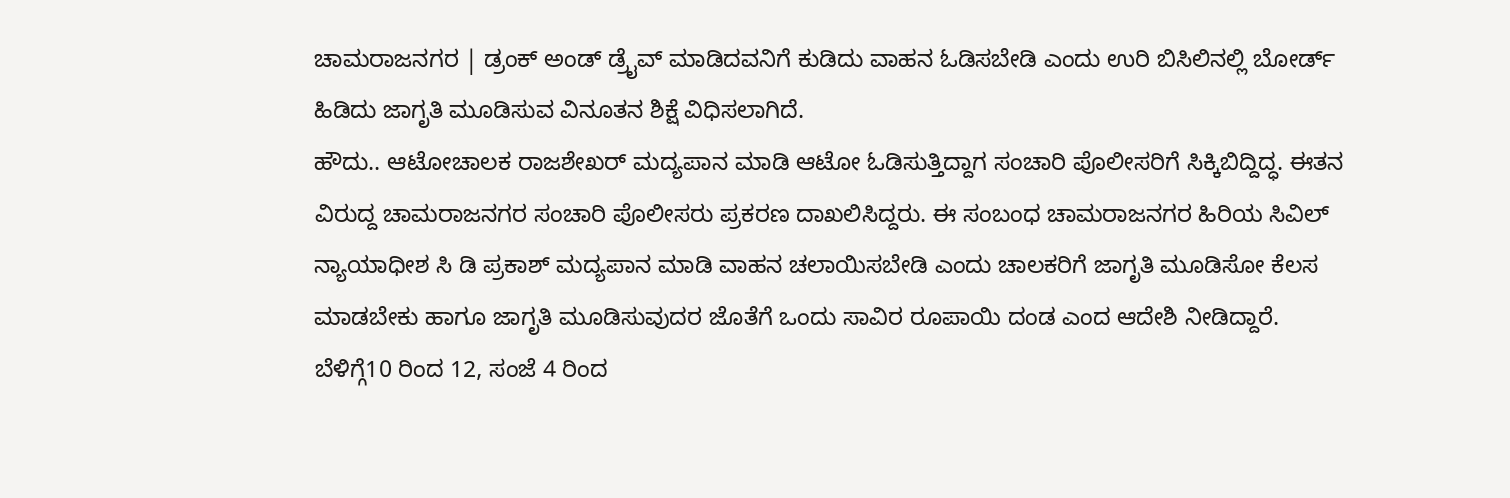ಚಾಮರಾಜನಗರ | ಡ್ರಂಕ್ ಅಂಡ್ ಡ್ರೈವ್ ಮಾಡಿದವನಿಗೆ ಕುಡಿದು ವಾಹನ ಓಡಿಸಬೇಡಿ ಎಂದು ಉರಿ ಬಿಸಿಲಿನಲ್ಲಿ ಬೋರ್ಡ್ ಹಿಡಿದು ಜಾಗೃತಿ ಮೂಡಿಸುವ ವಿನೂತನ ಶಿಕ್ಷೆ ವಿಧಿಸಲಾಗಿದೆ.
ಹೌದು.. ಆಟೋಚಾಲಕ ರಾಜಶೇಖರ್ ಮದ್ಯಪಾನ ಮಾಡಿ ಆಟೋ ಓಡಿಸುತ್ತಿದ್ದಾಗ ಸಂಚಾರಿ ಪೊಲೀಸರಿಗೆ ಸಿಕ್ಕಿಬಿದ್ದಿದ್ಧ. ಈತನ ವಿರುದ್ದ ಚಾಮರಾಜನಗರ ಸಂಚಾರಿ ಪೊಲೀಸರು ಪ್ರಕರಣ ದಾಖಲಿಸಿದ್ದರು. ಈ ಸಂಬಂಧ ಚಾಮರಾಜನಗರ ಹಿರಿಯ ಸಿವಿಲ್ ನ್ಯಾಯಾಧೀಶ ಸಿ ಡಿ ಪ್ರಕಾಶ್ ಮದ್ಯಪಾನ ಮಾಡಿ ವಾಹನ ಚಲಾಯಿಸಬೇಡಿ ಎಂದು ಚಾಲಕರಿಗೆ ಜಾಗೃತಿ ಮೂಡಿಸೋ ಕೆಲಸ ಮಾಡಬೇಕು ಹಾಗೂ ಜಾಗೃತಿ ಮೂಡಿಸುವುದರ ಜೊತೆಗೆ ಒಂದು ಸಾವಿರ ರೂಪಾಯಿ ದಂಡ ಎಂದ ಆದೇಶಿ ನೀಡಿದ್ದಾರೆ.
ಬೆಳಿಗ್ಗೆ10 ರಿಂದ 12, ಸಂಜೆ 4 ರಿಂದ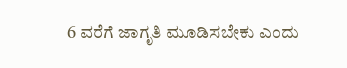6 ವರೆಗೆ ಜಾಗೃತಿ ಮೂಡಿಸಬೇಕು ಎಂದು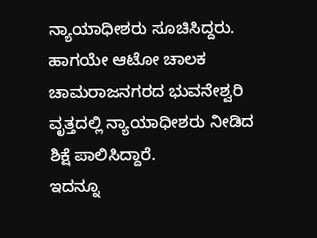ನ್ಯಾಯಾಧೀಶರು ಸೂಚಿಸಿದ್ದರು. ಹಾಗಯೇ ಆಟೋ ಚಾಲಕ ಚಾಮರಾಜನಗರದ ಭುವನೇಶ್ವರಿ ವೃತ್ತದಲ್ಲಿ ನ್ಯಾಯಾಧೀಶರು ನೀಡಿದ ಶಿಕ್ಷೆ ಪಾಲಿಸಿದ್ದಾರೆ.
ಇದನ್ನೂ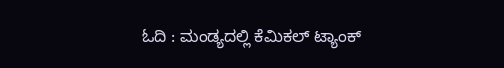ಓದಿ : ಮಂಡ್ಯದಲ್ಲಿ ಕೆಮಿಕಲ್ ಟ್ಯಾಂಕ್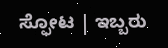ಸ್ಫೋಟ | ಇಬ್ಬರು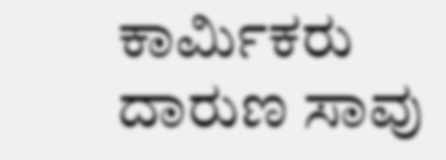ಕಾರ್ಮಿಕರು ದಾರುಣ ಸಾವು